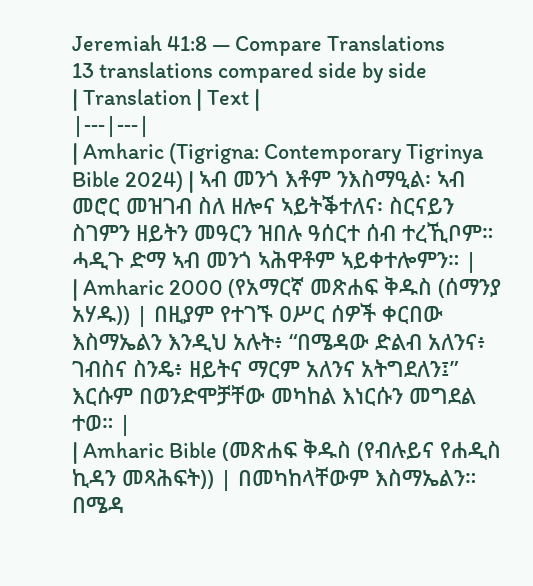Jeremiah 41:8 — Compare Translations
13 translations compared side by side
| Translation | Text |
|---|---|
| Amharic (Tigrigna: Contemporary Tigrinya Bible 2024) | ኣብ መንጎ እቶም ንእስማዒል፡ ኣብ መሮር መዝገብ ስለ ዘሎና ኣይትቕተለና፡ ስርናይን ስገምን ዘይትን መዓርን ዝበሉ ዓሰርተ ሰብ ተረኺቦም። ሓዲጉ ድማ ኣብ መንጎ ኣሕዋቶም ኣይቀተሎምን። |
| Amharic 2000 (የአማርኛ መጽሐፍ ቅዱስ (ሰማንያ አሃዱ)) | በዚያም የተገኙ ዐሥር ሰዎች ቀርበው እስማኤልን እንዲህ አሉት፥ “በሜዳው ድልብ አለንና፥ ገብስና ስንዴ፥ ዘይትና ማርም አለንና አትግደለን፤” እርሱም በወንድሞቻቸው መካከል እነርሱን መግደል ተወ። |
| Amharic Bible (መጽሐፍ ቅዱስ (የብሉይና የሐዲስ ኪዳን መጻሕፍት)) | በመካከላቸውም እስማኤልን። በሜዳ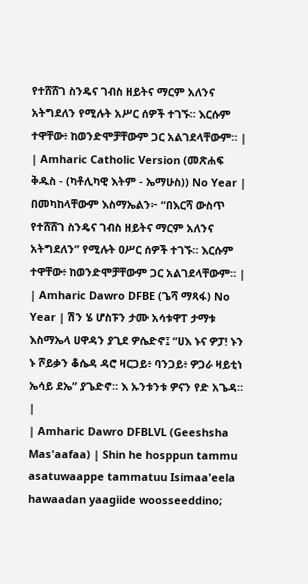የተሸሸገ ስንዴና ገብስ ዘይትና ማርም አለንና አትግደለን የሚሉት አሥር ሰዎች ተገኙ። እርሱም ተዋቸው፥ ከወንድሞቻቸውም ጋር አልገደላቸውም። |
| Amharic Catholic Version (መጽሐፍ ቅዱስ - (ካቶሊካዊ እትም - ኤማሁስ)) No Year | በመካከላቸውም እስማኤልን፦ “በእርሻ ውስጥ የተሸሸገ ስንዴና ገብስ ዘይትና ማርም አለንና አትግደለን” የሚሉት ዐሥር ሰዎች ተገኙ። እርሱም ተዋቸው፥ ከወንድሞቻቸውም ጋር አልገደላቸውም። |
| Amharic Dawro DFBE (ጌሻ ማጻፋ) No Year | ሽን ሄ ሆስፑን ታሙ አሳቱዋፐ ታማቱ እስማኤላ ሀዋዳን ያጊደ ዎሴድኖ፤ “ሀእ ኑና ዎፓ! ኑን ኑ ሾይቃን ቆሴዳ ዳሮ ዛርጋይ፥ ባንጋይ፥ ዎጋራ ዛይቲነ ኤሳይ ደኤ” ያጌድኖ። እ ኡንቱንቱ ዎናን የድ አጌዳ። |
| Amharic Dawro DFBLVL (Geeshsha Mas'aafaa) | Shin he hosppun tammu asatuwaappe tammatuu Isimaa'eela hawaadan yaagiide woosseeddino;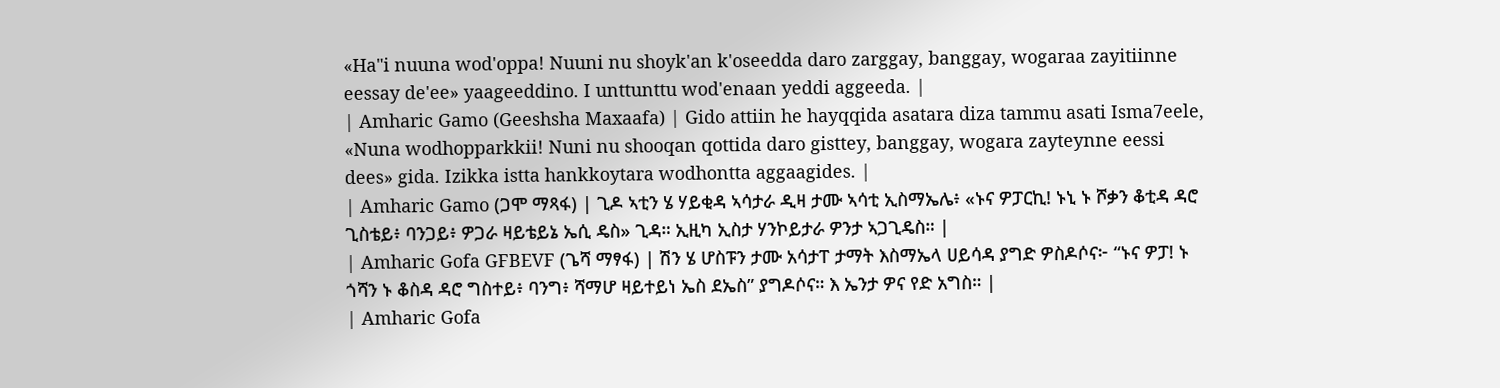«Ha"i nuuna wod'oppa! Nuuni nu shoyk'an k'oseedda daro zarggay, banggay, wogaraa zayitiinne eessay de'ee» yaageeddino. I unttunttu wod'enaan yeddi aggeeda. |
| Amharic Gamo (Geeshsha Maxaafa) | Gido attiin he hayqqida asatara diza tammu asati Isma7eele, «Nuna wodhopparkkii! Nuni nu shooqan qottida daro gisttey, banggay, wogara zayteynne eessi dees» gida. Izikka istta hankkoytara wodhontta aggaagides. |
| Amharic Gamo (ጋሞ ማጻፋ) | ጊዶ ኣቲን ሄ ሃይቂዳ ኣሳታራ ዲዛ ታሙ ኣሳቲ ኢስማኤሌ፥ «ኑና ዎፓርኪ! ኑኒ ኑ ሾቃን ቆቲዳ ዳሮ ጊስቴይ፥ ባንጋይ፥ ዎጋራ ዛይቴይኔ ኤሲ ዴስ» ጊዳ። ኢዚካ ኢስታ ሃንኮይታራ ዎንታ ኣጋጊዴስ። |
| Amharic Gofa GFBEVF (ጌሻ ማፃፋ) | ሽን ሄ ሆስፑን ታሙ አሳታፐ ታማት እስማኤላ ሀይሳዳ ያግድ ዎስዶሶና፦ “ኑና ዎፓ! ኑ ጎሻን ኑ ቆስዳ ዳሮ ግስተይ፥ ባንግ፥ ሻማሆ ዛይተይነ ኤስ ደኤስ” ያግዶሶና። እ ኤንታ ዎና የድ አግስ። |
| Amharic Gofa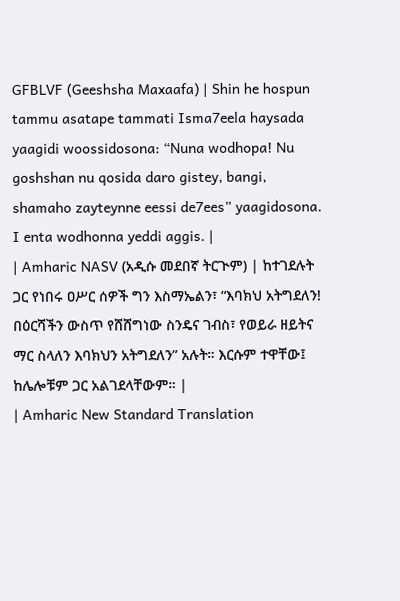GFBLVF (Geeshsha Maxaafa) | Shin he hospun tammu asatape tammati Isma7eela haysada yaagidi woossidosona: “Nuna wodhopa! Nu goshshan nu qosida daro gistey, bangi, shamaho zayteynne eessi de7ees” yaagidosona. I enta wodhonna yeddi aggis. |
| Amharic NASV (አዲሱ መደበኛ ትርጒም) | ከተገደሉት ጋር የነበሩ ዐሥር ሰዎች ግን እስማኤልን፣ “እባክህ አትግደለን! በዕርሻችን ውስጥ የሸሸግነው ስንዴና ገብስ፣ የወይራ ዘይትና ማር ስላለን እባክህን አትግደለን” አሉት። እርሱም ተዋቸው፤ ከሌሎቹም ጋር አልገደላቸውም። |
| Amharic New Standard Translation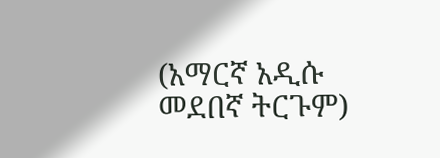(አማርኛ አዲሱ መደበኛ ትርጉም)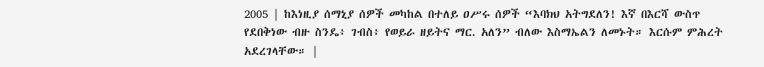2005 | ከእነዚያ ሰማኒያ ሰዎች መካከል በተለይ ዐሥሩ ሰዎች “እባክህ አትግደለን! እኛ በእርሻ ውስጥ የደበቅነው ብዙ ስንዴ፥ ገብስ፥ የወይራ ዘይትና ማር. አለን” ብለው እስማኤልን ለመኑት። እርሱም ምሕረት አደረገላቸው። |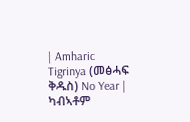| Amharic Tigrinya (መፅሓፍ ቅዱስ) No Year | ካብኣቶም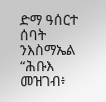ድማ ዓሰርተ ሰባት ንእስማኤል “ሕቡእ መዝገብ፥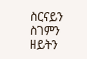ስርናይን ስገምን ዘይትን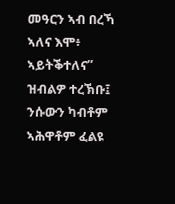መዓርን ኣብ በረኻ ኣለና እሞ፥ ኣይትቕተለና” ዝብልዎ ተረኽቡ፤ ንሱውን ካብቶም ኣሕዋቶም ፈልዩ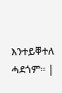እንተይቐተለ ሓደጎም። |